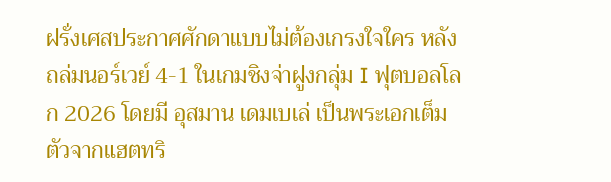ฝรั่งเศสประกาศศักดาแบบไม่ต้องเกรงใจใคร หลังถล่มนอร์เวย์ 4-1 ในเกมชิงจ่าฝูงกลุ่ม I ฟุตบอลโลก 2026 โดยมี อุสมาน เดมเบเล่ เป็นพระเอกเต็มตัวจากแฮตทริ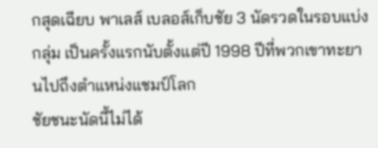กสุดเฉียบ พาเลส์ เบลอส์เก็บชัย 3 นัดรวดในรอบแบ่งกลุ่ม เป็นครั้งแรกนับตั้งแต่ปี 1998 ปีที่พวกเขาทะยานไปถึงตำแหน่งแชมป์โลก
ชัยชนะนัดนี้ไม่ได้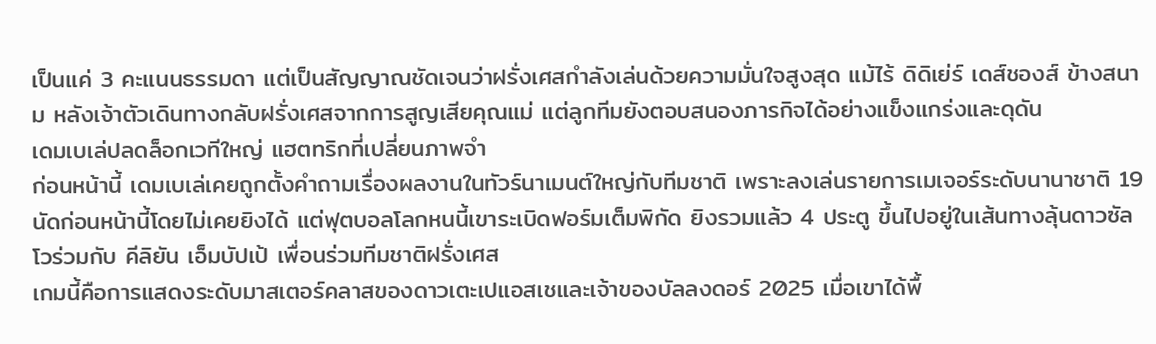เป็นแค่ 3 คะแนนธรรมดา แต่เป็นสัญญาณชัดเจนว่าฝรั่งเศสกำลังเล่นด้วยความมั่นใจสูงสุด แม้ไร้ ดิดิเย่ร์ เดส์ชองส์ ข้างสนาม หลังเจ้าตัวเดินทางกลับฝรั่งเศสจากการสูญเสียคุณแม่ แต่ลูกทีมยังตอบสนองภารกิจได้อย่างแข็งแกร่งและดุดัน
เดมเบเล่ปลดล็อกเวทีใหญ่ แฮตทริกที่เปลี่ยนภาพจำ
ก่อนหน้านี้ เดมเบเล่เคยถูกตั้งคำถามเรื่องผลงานในทัวร์นาเมนต์ใหญ่กับทีมชาติ เพราะลงเล่นรายการเมเจอร์ระดับนานาชาติ 19 นัดก่อนหน้านี้โดยไม่เคยยิงได้ แต่ฟุตบอลโลกหนนี้เขาระเบิดฟอร์มเต็มพิกัด ยิงรวมแล้ว 4 ประตู ขึ้นไปอยู่ในเส้นทางลุ้นดาวซัลโวร่วมกับ คีลิยัน เอ็มบัปเป้ เพื่อนร่วมทีมชาติฝรั่งเศส
เกมนี้คือการแสดงระดับมาสเตอร์คลาสของดาวเตะเปแอสเชและเจ้าของบัลลงดอร์ 2025 เมื่อเขาได้พื้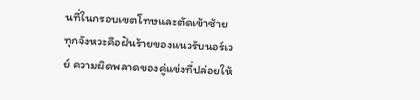นที่ในกรอบเขตโทษและตัดเข้าซ้าย ทุกจังหวะคือฝันร้ายของแนวรับนอร์เวย์ ความผิดพลาดของคู่แข่งที่ปล่อยให้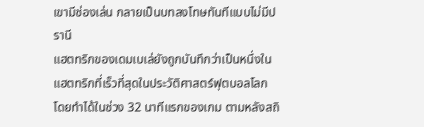เขามีช่องเล่น กลายเป็นบทลงโทษทันทีแบบไม่มีปรานี
แฮตทริกของเดมเบเล่ยังถูกบันทึกว่าเป็นหนึ่งในแฮตทริกที่เร็วที่สุดในประวัติศาสตร์ฟุตบอลโลก โดยทำได้ในช่วง 32 นาทีแรกของเกม ตามหลังสถิ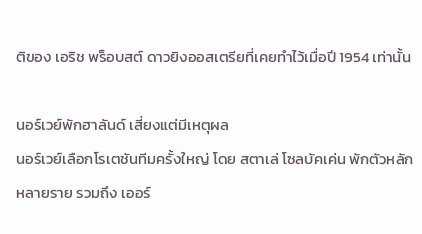ติของ เอริช พร็อบสต์ ดาวยิงออสเตรียที่เคยทำไว้เมื่อปี 1954 เท่านั้น

นอร์เวย์พักฮาลันด์ เสี่ยงแต่มีเหตุผล
นอร์เวย์เลือกโรเตชันทีมครั้งใหญ่ โดย สตาเล่ โซลบัคเค่น พักตัวหลักหลายราย รวมถึง เออร์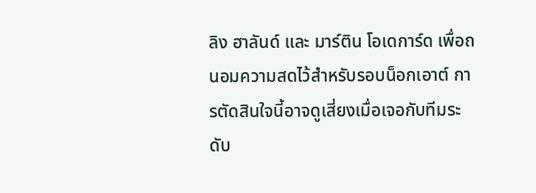ลิง ฮาลันด์ และ มาร์ติน โอเดการ์ด เพื่อถนอมความสดไว้สำหรับรอบน็อกเอาต์ การตัดสินใจนี้อาจดูเสี่ยงเมื่อเจอกับทีมระดับ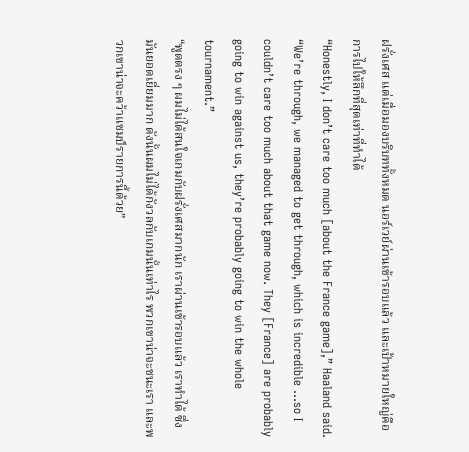ฝรั่งเศส แต่เมื่อมองบริบททั้งหมด นอร์เวย์ผ่านเข้ารอบแล้ว และเป้าหมายใหญ่คือการไปให้ลึกที่สุดเท่าที่ทำได้
“Honestly, I don’t care too much [about the France game],” Haaland said. “We’re through, we managed to get through, which is incredible …so I couldn’t care too much about that game now. They [France] are probably going to win against us, they’re probably going to win the whole tournament.”
“พูดตรง ๆ ผมไม่ได้สนใจเกมกับฝรั่งเศสมากนัก เราผ่านเข้ารอบแล้ว เราทำได้ ซึ่งมันยอดเยี่ยมมาก ดังนั้นผมไม่ได้กังวลกับเกมนั้นเท่าไร พวกเขาน่าจะชนะเรา และพวกเขาน่าจะคว้าแชมป์รายการนี้ด้วย”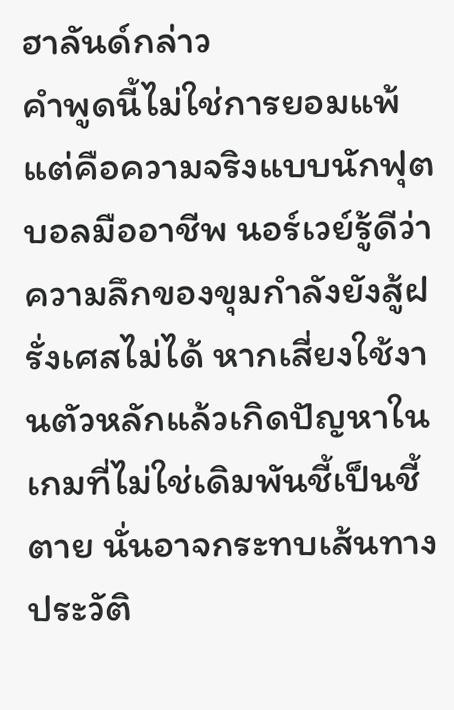ฮาลันด์กล่าว
คำพูดนี้ไม่ใช่การยอมแพ้ แต่คือความจริงแบบนักฟุตบอลมืออาชีพ นอร์เวย์รู้ดีว่าความลึกของขุมกำลังยังสู้ฝรั่งเศสไม่ได้ หากเสี่ยงใช้งานตัวหลักแล้วเกิดปัญหาในเกมที่ไม่ใช่เดิมพันชี้เป็นชี้ตาย นั่นอาจกระทบเส้นทางประวัติ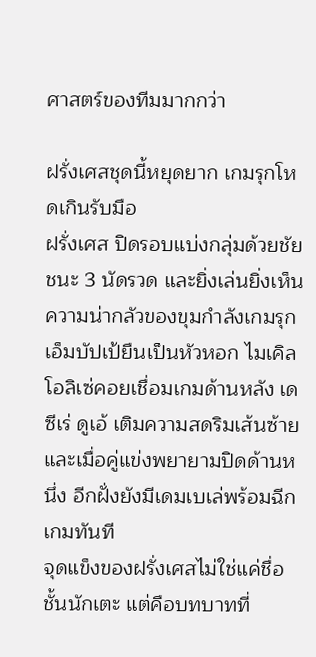ศาสตร์ของทีมมากกว่า

ฝรั่งเศสชุดนี้หยุดยาก เกมรุกโหดเกินรับมือ
ฝรั่งเศส ปิดรอบแบ่งกลุ่มด้วยชัยชนะ 3 นัดรวด และยิ่งเล่นยิ่งเห็นความน่ากลัวของขุมกำลังเกมรุก เอ็มบัปเป้ยืนเป็นหัวหอก ไมเคิล โอลิเซ่คอยเชื่อมเกมด้านหลัง เดซีเร่ ดูเอ้ เติมความสดริมเส้นซ้าย และเมื่อคู่แข่งพยายามปิดด้านหนึ่ง อีกฝั่งยังมีเดมเบเล่พร้อมฉีกเกมทันที
จุดแข็งของฝรั่งเศสไม่ใช่แค่ชื่อชั้นนักเตะ แต่คือบทบาทที่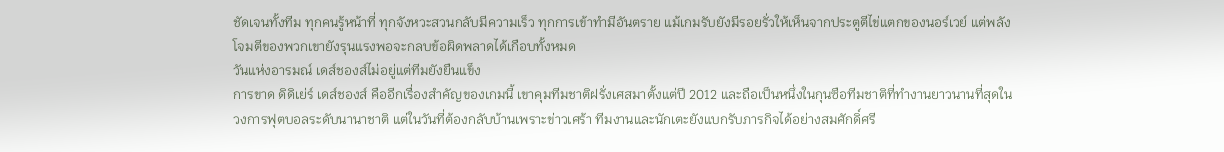ชัดเจนทั้งทีม ทุกคนรู้หน้าที่ ทุกจังหวะสวนกลับมีความเร็ว ทุกการเข้าทำมีอันตราย แม้เกมรับยังมีรอยรั่วให้เห็นจากประตูตีไข่แตกของนอร์เวย์ แต่พลังโจมตีของพวกเขายังรุนแรงพอจะกลบข้อผิดพลาดได้เกือบทั้งหมด
วันแห่งอารมณ์ เดส์ชองส์ไม่อยู่แต่ทีมยังยืนแข็ง
การขาด ดิดิเย่ร์ เดส์ชองส์ คืออีกเรื่องสำคัญของเกมนี้ เขาคุมทีมชาติฝรั่งเศสมาตั้งแต่ปี 2012 และถือเป็นหนึ่งในกุนซือทีมชาติที่ทำงานยาวนานที่สุดในวงการฟุตบอลระดับนานาชาติ แต่ในวันที่ต้องกลับบ้านเพราะข่าวเศร้า ทีมงานและนักเตะยังแบกรับภารกิจได้อย่างสมศักดิ์ศรี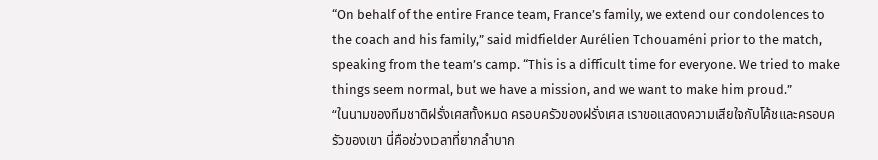“On behalf of the entire France team, France’s family, we extend our condolences to the coach and his family,” said midfielder Aurélien Tchouaméni prior to the match, speaking from the team’s camp. “This is a difficult time for everyone. We tried to make things seem normal, but we have a mission, and we want to make him proud.”
“ในนามของทีมชาติฝรั่งเศสทั้งหมด ครอบครัวของฝรั่งเศส เราขอแสดงความเสียใจกับโค้ชและครอบครัวของเขา นี่คือช่วงเวลาที่ยากลำบาก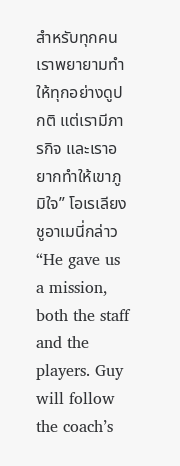สำหรับทุกคน เราพยายามทำให้ทุกอย่างดูปกติ แต่เรามีภารกิจ และเราอยากทำให้เขาภูมิใจ” โอเรเลียง ชูอาเมนี่กล่าว
“He gave us a mission, both the staff and the players. Guy will follow the coach’s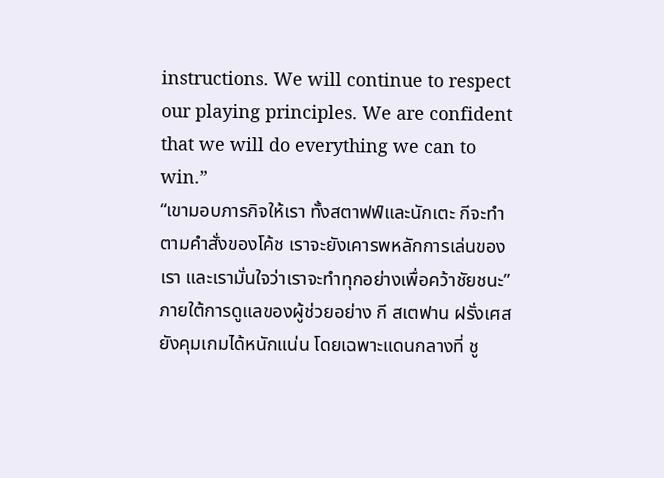instructions. We will continue to respect our playing principles. We are confident that we will do everything we can to win.”
“เขามอบภารกิจให้เรา ทั้งสตาฟฟ์และนักเตะ กีจะทำตามคำสั่งของโค้ช เราจะยังเคารพหลักการเล่นของเรา และเรามั่นใจว่าเราจะทำทุกอย่างเพื่อคว้าชัยชนะ”
ภายใต้การดูแลของผู้ช่วยอย่าง กี สเตฟาน ฝรั่งเศสยังคุมเกมได้หนักแน่น โดยเฉพาะแดนกลางที่ ชู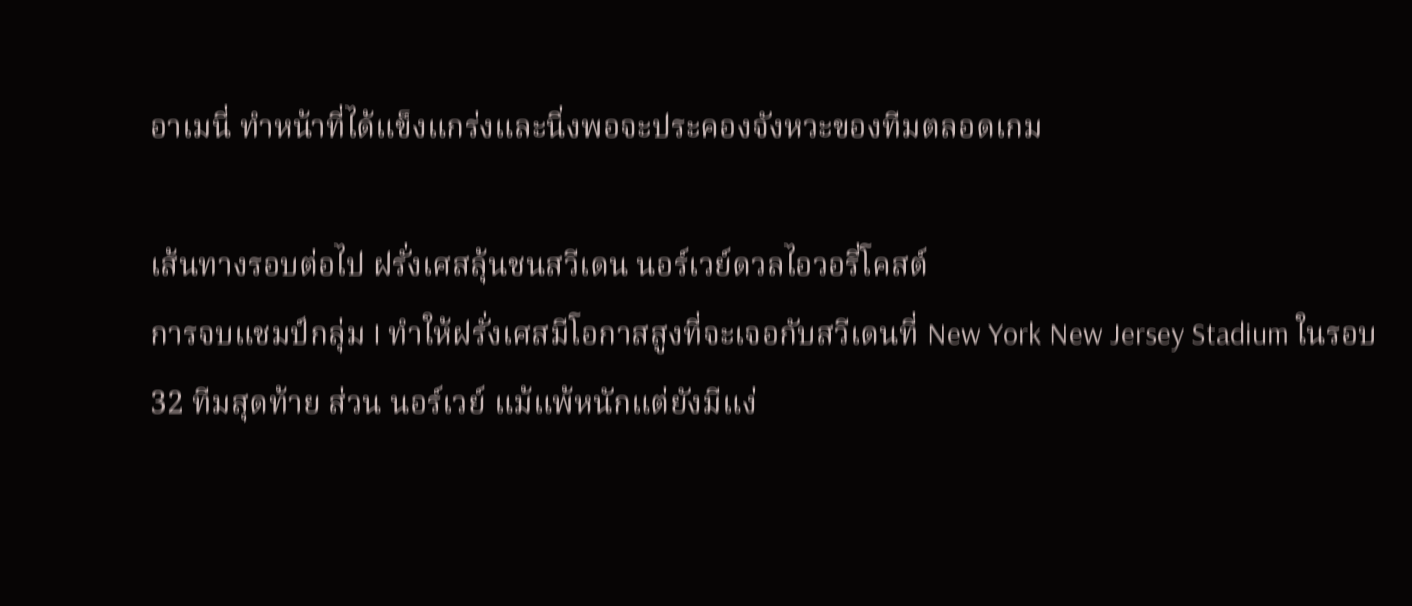อาเมนี่ ทำหน้าที่ได้แข็งแกร่งและนิ่งพอจะประคองจังหวะของทีมตลอดเกม

เส้นทางรอบต่อไป ฝรั่งเศสลุ้นชนสวีเดน นอร์เวย์ดวลไอวอรี่โคสต์
การจบแชมป์กลุ่ม I ทำให้ฝรั่งเศสมีโอกาสสูงที่จะเจอกับสวีเดนที่ New York New Jersey Stadium ในรอบ 32 ทีมสุดท้าย ส่วน นอร์เวย์ แม้แพ้หนักแต่ยังมีแง่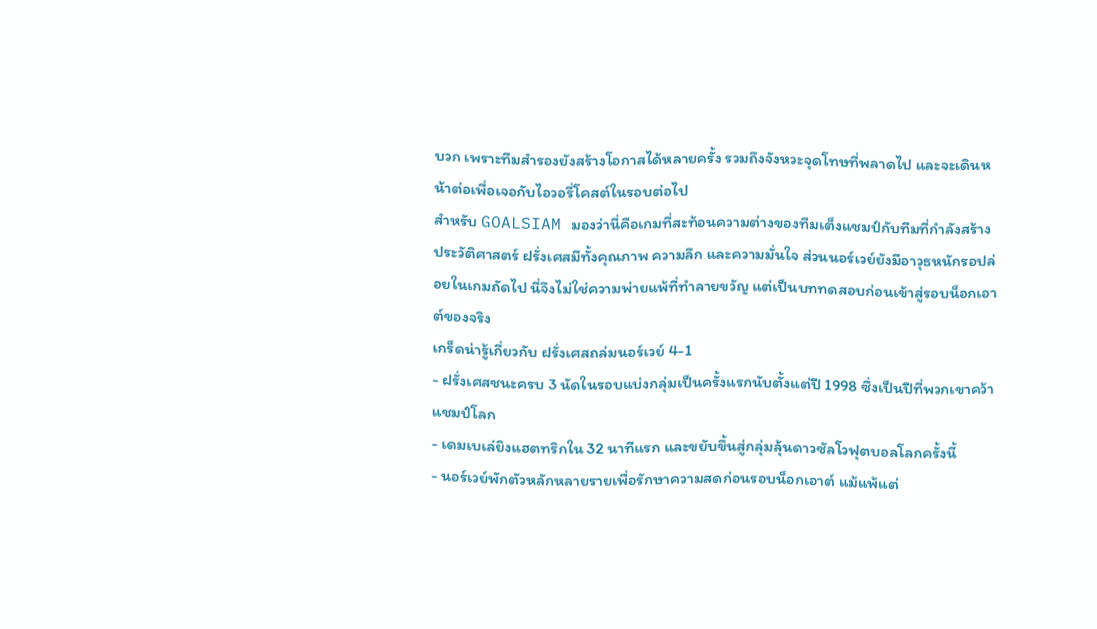บวก เพราะทีมสำรองยังสร้างโอกาสได้หลายครั้ง รวมถึงจังหวะจุดโทษที่พลาดไป และจะเดินหน้าต่อเพื่อเจอกับไอวอรี่โคสต์ในรอบต่อไป
สำหรับ GOALSIAM มองว่านี่คือเกมที่สะท้อนความต่างของทีมเต็งแชมป์กับทีมที่กำลังสร้างประวัติศาสตร์ ฝรั่งเศสมีทั้งคุณภาพ ความลึก และความมั่นใจ ส่วนนอร์เวย์ยังมีอาวุธหนักรอปล่อยในเกมถัดไป นี่จึงไม่ใช่ความพ่ายแพ้ที่ทำลายขวัญ แต่เป็นบททดสอบก่อนเข้าสู่รอบน็อกเอาต์ของจริง
เกร็ดน่ารู้เกี่ยวกับ ฝรั่งเศสถล่มนอร์เวย์ 4-1
- ฝรั่งเศสชนะครบ 3 นัดในรอบแบ่งกลุ่มเป็นครั้งแรกนับตั้งแต่ปี 1998 ซึ่งเป็นปีที่พวกเขาคว้าแชมป์โลก
- เดมเบเล่ยิงแฮตทริกใน 32 นาทีแรก และขยับขึ้นสู่กลุ่มลุ้นดาวซัลโวฟุตบอลโลกครั้งนี้
- นอร์เวย์พักตัวหลักหลายรายเพื่อรักษาความสดก่อนรอบน็อกเอาต์ แม้แพ้แต่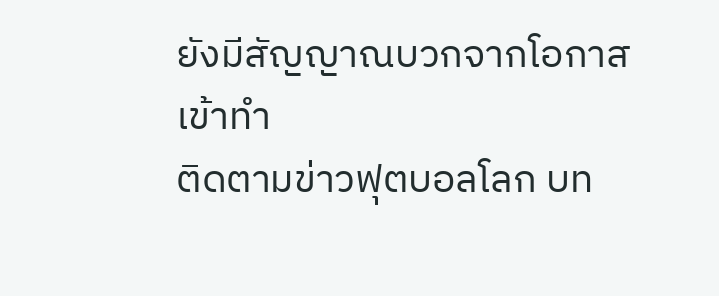ยังมีสัญญาณบวกจากโอกาสเข้าทำ
ติดตามข่าวฟุตบอลโลก บท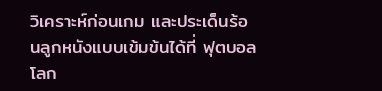วิเคราะห์ก่อนเกม และประเด็นร้อนลูกหนังแบบเข้มข้นได้ที่ ฟุตบอลโลก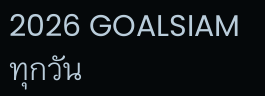2026 GOALSIAM ทุกวัน